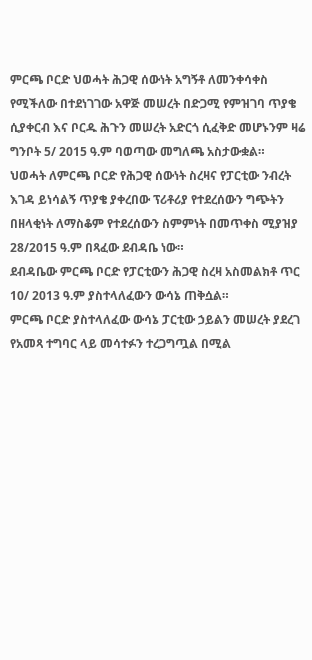ምርጫ ቦርድ ህወሓት ሕጋዊ ሰውነት አግኝቶ ለመንቀሳቀስ የሚችለው በተደነገገው አዋጅ መሠረት በድጋሚ የምዝገባ ጥያቄ ሲያቀርብ እና ቦርዱ ሕጉን መሠረት አድርጎ ሲፈቅድ መሆኑንም ዛሬ ግንቦት 5/ 2015 ዓ.ም ባወጣው መግለጫ አስታውቋል።
ህወሓት ለምርጫ ቦርድ የሕጋዊ ሰውነት ስረዛና የፓርቲው ንብረት እገዳ ይነሳልኝ ጥያቄ ያቀረበው ፕሪቶሪያ የተደረሰውን ግጭትን በዘላቂነት ለማስቆም የተደረሰውን ስምምነት በመጥቀስ ሚያዝያ 28/2015 ዓ.ም በጻፈው ደብዳቤ ነው።
ደብዳቤው ምርጫ ቦርድ የፓርቲውን ሕጋዊ ስረዛ አስመልክቶ ጥር 10/ 2013 ዓ.ም ያስተላለፈውን ውሳኔ ጠቅሷል።
ምርጫ ቦርድ ያስተላለፈው ውሳኔ ፓርቲው ኃይልን መሠረት ያደረገ የአመጻ ተግባር ላይ መሳተፉን ተረጋግጧል በሚል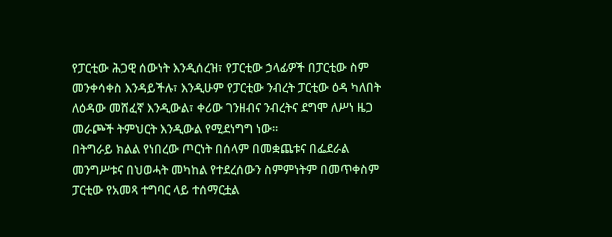የፓርቲው ሕጋዊ ሰውነት እንዲሰረዝ፣ የፓርቲው ኃላፊዎች በፓርቲው ስም መንቀሳቀስ እንዳይችሉ፣ እንዲሁም የፓርቲው ንብረት ፓርቲው ዕዳ ካለበት ለዕዳው መሸፈኛ እንዲውል፣ ቀሪው ገንዘብና ንብረትና ደግሞ ለሥነ ዜጋ መራጮች ትምህርት እንዲውል የሚደነግግ ነው።
በትግራይ ክልል የነበረው ጦርነት በሰላም በመቋጨቱና በፌደራል መንግሥቱና በህወሓት መካከል የተደረሰውን ስምምነትም በመጥቀስም ፓርቲው የአመጻ ተግባር ላይ ተሰማርቷል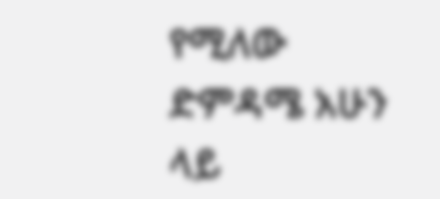የሚለው ድምዳሜ አሁን ላይ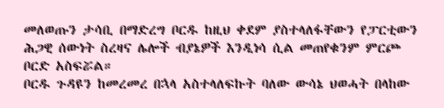መለወጡን ታሳቢ በማድረግ ቦርዱ ከዚህ ቀደም ያስተላለፋቸውን የፓርቲውን ሕጋዊ ሰውነት ስረዛና ሌሎች ብያኔዎች እንዲነሳ ሲል መጠየቁንም ምርጮ ቦርድ አስፍሯል።
ቦርዱ ጉዳዩን ከመረመረ በኋላ አስተላለፍኩት ባለው ውሳኔ ህወሓት በላከው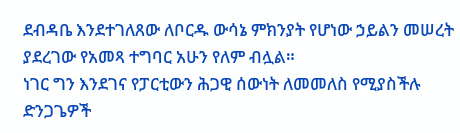ደብዳቤ እንደተገለጸው ለቦርዱ ውሳኔ ምክንያት የሆነው ኃይልን መሠረት ያደረገው የአመጻ ተግባር አሁን የለም ብሏል።
ነገር ግን እንደገና የፓርቲውን ሕጋዊ ሰውነት ለመመለስ የሚያስችሉ ድንጋጌዎች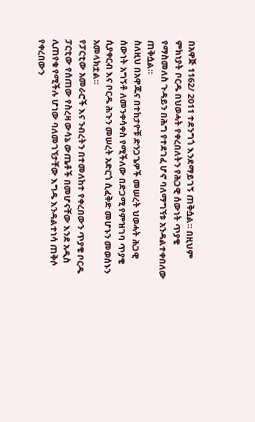በአዋጅ 1162/ 2011 ተደንግጎ እንደማይገኝ ጠቅሷል። በዚህም ምክነያት ቦርዱ በህወሓት የቀረበለትን የሕጋዊ ሰውነት ጥያቄ የማስመለስ ጉዳይን በሕግ የተደገፈ ሆኖ ባለማግኘቱ አንዳልተቀበለው ጠቅሷል።
ስለዚህ በአዋጁና በተከታዮቹ ድንጋጌዎች መሠረት ህወሓት ሕጋዊ ሰውነት አግኝቶ ለመንቀሳቀስ የሚችለው በድጋሚ የምዝገባ ጥያቄ ሲያቀርብ እና ቦርዱ ሕጉን መሠረት አድርጎ ሲፈቅድ መሆኑን መወሰኑን አመላክቷል።
የፓርቲው አመራሮች እና ንብረትን በተመለከተ የቀረበውን ጥያቄ ቦርዱ ፓርቲው የሰጠው የስረዛ ውሳኔ ውጤቶች በመሆናቸው እንደ አዲስ ሊጠየቁ የሚችሉ ሆነው ባለመገኘታቸው እግዱ እንዳልተነሳ ጠቅሶ የቀረበውን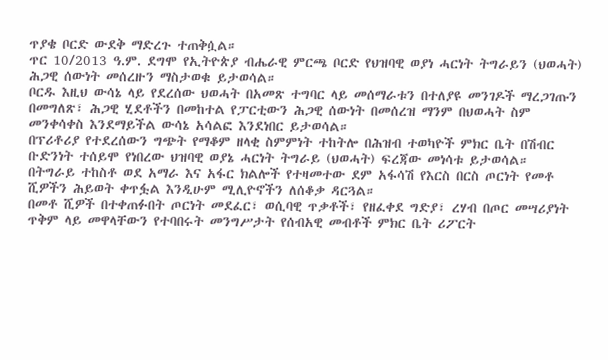ጥያቄ ቦርድ ውደቅ ማድረጉ ተጠቅሷል።
ጥር 10/2013 ዓ.ም. ደግሞ የኢትዮጵያ ብሔራዊ ምርጫ ቦርድ የህዝባዊ ወያነ ሓርነት ትግራይን (ህወሓት) ሕጋዊ ሰውነት መሰረዙን ማስታወቁ ይታወሳል።
ቦርዱ እዚህ ውሳኔ ላይ የደረሰው ህወሓት በአመጽ ተግባር ላይ መሰማራቱን በተለያዩ መንገዶች ማረጋገጡን በመግለጽ፣ ሕጋዊ ሂደቶችን በመከተል የፓርቲውን ሕጋዊ ሰውነት በመሰረዝ ማንም በህወሓት ስም መንቀሳቀስ እንደማይችል ውሳኔ አሳልፎ እንደነበር ይታወሳል።
በፕሪቶሪያ የተደረሰውን ግጭት የማቆም ዘላቂ ስምምነት ተከትሎ በሕዝብ ተወካዮች ምክር ቤት በሽብር ቡድንነት ተሰይሞ የነበረው ህዝባዊ ወያኔ ሓርነት ትግራይ (ህወሓት) ፍረጃው መነሳቱ ይታወሳል።
በትግራይ ተከስቶ ወደ አማራ እና አፋር ክልሎች የተዛመተው ደም አፋሳሽ የእርስ በርስ ጦርነት የመቶ ሺዎችን ሕይወት ቀጥፏል እንዲሁም ሚሊዮኖችን ለሰቆቃ ዳርጓል።
በመቶ ሺዎች በተቀጠፉበት ጦርነት መደፈር፣ ወሲባዊ ጥቃቶች፣ የዘፈቀደ ግድያ፣ ረሃብ በጦር መሣሪያነት ጥቅም ላይ መዋላቸውን የተባበሩት መንግሥታት የሰብአዊ መብቶች ምክር ቤት ሪፖርት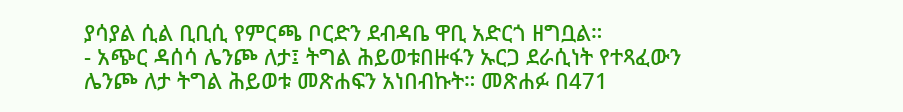ያሳያል ሲል ቢቢሲ የምርጫ ቦርድን ደብዳቤ ዋቢ አድርጎ ዘግቧል።
- አጭር ዳሰሳ ሌንጮ ለታ፤ ትግል ሕይወቱበዙፋን ኡርጋ ደራሲነት የተጻፈውን ሌንጮ ለታ ትግል ሕይወቱ መጽሐፍን አነበብኩት። መጽሐፉ በ471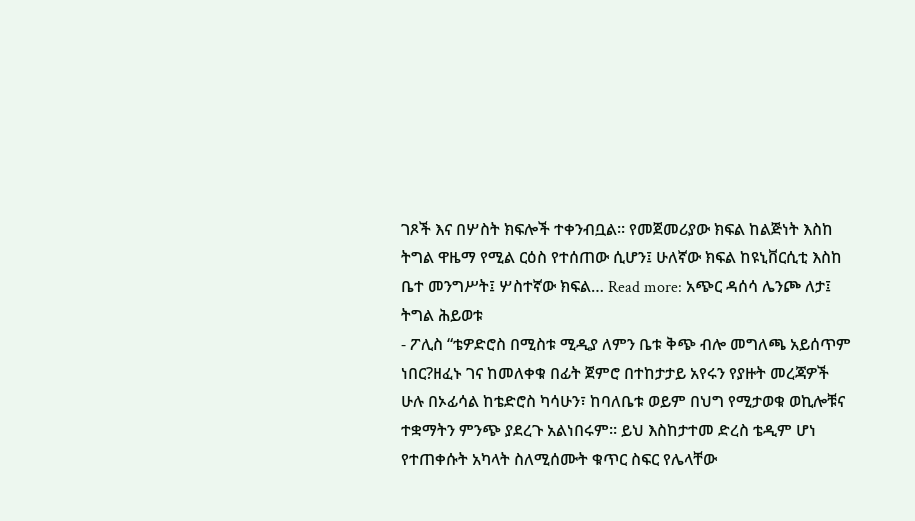ገጾች እና በሦስት ክፍሎች ተቀንብቧል። የመጀመሪያው ክፍል ከልጅነት እስከ ትግል ዋዜማ የሚል ርዕስ የተሰጠው ሲሆን፤ ሁለኛው ክፍል ከዩኒቨርሲቲ እስከ ቤተ መንግሥት፤ ሦስተኛው ክፍል… Read more: አጭር ዳሰሳ ሌንጮ ለታ፤ ትግል ሕይወቱ
- ፖሊስ “ቴዎድሮስ በሚስቱ ሚዲያ ለምን ቤቱ ቅጭ ብሎ መግለጫ አይሰጥም ነበር?ዘፈኑ ገና ከመለቀቁ በፊት ጀምሮ በተከታታይ አየሩን የያዙት መረጃዎች ሁሉ በኦፊሳል ከቴድሮስ ካሳሁን፣ ከባለቤቱ ወይም በህግ የሚታወቁ ወኪሎቹና ተቋማትን ምንጭ ያደረጉ አልነበሩም። ይህ እስከታተመ ድረስ ቴዲም ሆነ የተጠቀሱት አካላት ስለሚሰሙት ቁጥር ስፍር የሌላቸው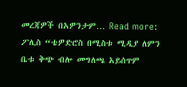መረጃዎች በአዎንታም… Read more: ፖሊስ “ቴዎድሮስ በሚስቱ ሚዲያ ለምን ቤቱ ቅጭ ብሎ መግለጫ አይሰጥም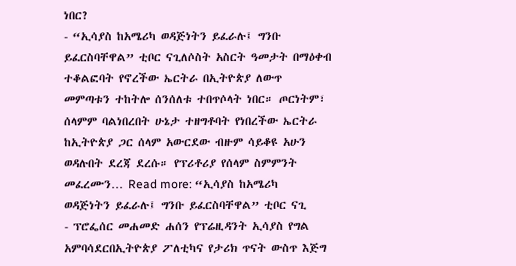ነበር?
- “ኢሳያስ ከአሜሪካ ወዳጅነትን ይፈራሉ፤ ግንቡ ይፈርስባቸዋል” ቲቦር ናጊለሶስት አስርት ዓመታት በማዕቀብ ተቆልፎባት የኖረችው ኤርትራ በኢትዮጵያ ለውጥ መምጣቱን ተከትሎ ሰንሰለቱ ተበጥሶላት ነበር። ጦርነትም፣ ሰላምም ባልነበረበት ሁኔታ ተዘግቶባት የነበረችው ኤርትራ ከኢትዮጵያ ጋር ሰላም አውርደው ብዙም ሳይቆዩ አሁን ወዳሉበት ደረጃ ደረሱ። የፕሪቶሪያ የሰላም ስምምንት መፈረሙን… Read more: “ኢሳያስ ከአሜሪካ ወዳጅነትን ይፈራሉ፤ ግንቡ ይፈርስባቸዋል” ቲቦር ናጊ
- ፕሮፌሰር መሐመድ ሐሰን የፕሬዚዳንት ኢሳያስ የግል አምባሳደርበኢትዮጵያ ፖለቲካና የታሪክ ጥናት ውስጥ እጅግ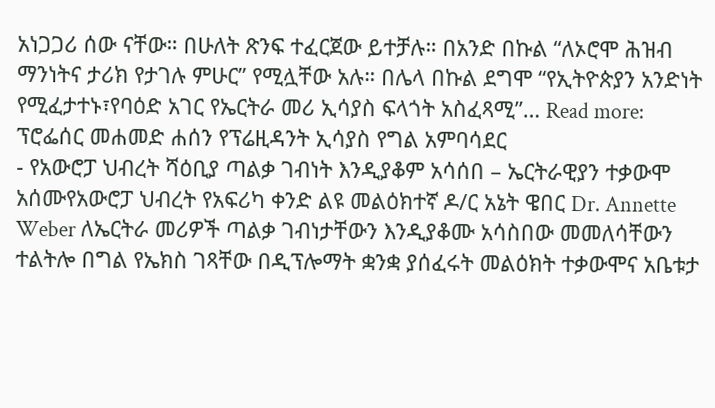አነጋጋሪ ሰው ናቸው። በሁለት ጽንፍ ተፈርጀው ይተቻሉ። በአንድ በኩል “ለኦሮሞ ሕዝብ ማንነትና ታሪክ የታገሉ ምሁር” የሚሏቸው አሉ። በሌላ በኩል ደግሞ “የኢትዮጵያን አንድነት የሚፈታተኑ፣የባዕድ አገር የኤርትራ መሪ ኢሳያስ ፍላጎት አስፈጻሚ”… Read more: ፕሮፌሰር መሐመድ ሐሰን የፕሬዚዳንት ኢሳያስ የግል አምባሳደር
- የአውሮፓ ህብረት ሻዕቢያ ጣልቃ ገብነት እንዲያቆም አሳሰበ – ኤርትራዊያን ተቃውሞ አሰሙየአውሮፓ ህብረት የአፍሪካ ቀንድ ልዩ መልዕክተኛ ዶ/ር አኔት ዌበር Dr. Annette Weber ለኤርትራ መሪዎች ጣልቃ ገብነታቸውን እንዲያቆሙ አሳስበው መመለሳቸውን ተልትሎ በግል የኤክስ ገጻቸው በዲፕሎማት ቋንቋ ያሰፈሩት መልዕክት ተቃውሞና አቤቱታ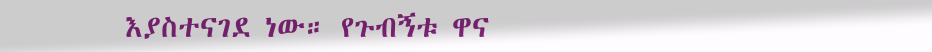እያስተናገደ ነው። የጉብኝቱ ዋና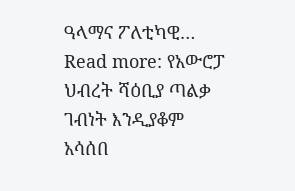ዓላማና ፖለቲካዊ… Read more: የአውሮፓ ህብረት ሻዕቢያ ጣልቃ ገብነት እንዲያቆም አሳሰበ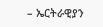– ኤርትራዊያን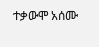ተቃውሞ አሰሙ